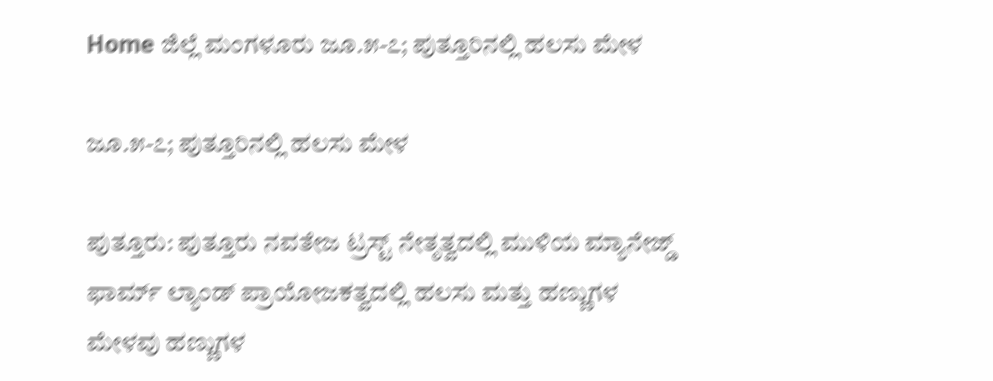Home ಜಿಲ್ಲೆ ಮಂಗಳೂರು ಜೂ.೫-೭; ಪುತ್ತೂರಿನಲ್ಲಿ ಹಲಸು ಮೇಳ

ಜೂ.೫-೭; ಪುತ್ತೂರಿನಲ್ಲಿ ಹಲಸು ಮೇಳ

ಪುತ್ತೂರು: ಪುತ್ತೂರು ನವತೇಜ ಟ್ರಸ್ಟ್ ನೇತೃತ್ವದಲ್ಲಿ ಮುಳಿಯ ಮ್ಯಾನೇಜ್ಡ್ ಫಾರ್ಮ್ ಲ್ಯಾಂಡ್ ಪ್ರಾಯೋಜಕತ್ವದಲ್ಲಿ ಹಲಸು ಮತ್ತು ಹಣ್ಣುಗಳ ಮೇಳವು ಹಣ್ಣುಗಳ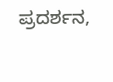ಪ್ರದರ್ಶನ,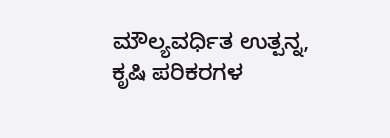ಮೌಲ್ಯವರ್ಧಿತ ಉತ್ಪನ್ನ, ಕೃಷಿ ಪರಿಕರಗಳ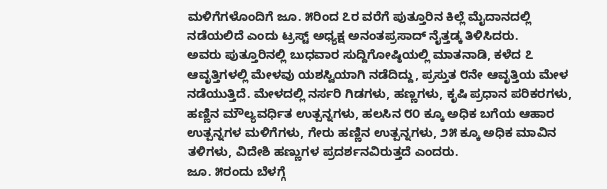ಮಳಿಗೆಗಳೊಂದಿಗೆ ಜೂ. ೫ರಿಂದ ೭ರ ವರೆಗೆ ಪುತ್ತೂರಿನ ಕಿಲ್ಲೆ ಮೈದಾನದಲ್ಲಿ ನಡೆಯಲಿದೆ ಎಂದು ಟ್ರಸ್ಟ್ ಅಧ್ಯಕ್ಷ ಅನಂತಪ್ರಸಾದ್ ನೈತ್ತಡ್ಕ ತಿಳಿಸಿದರು.
ಅವರು ಪುತ್ತೂರಿನಲ್ಲಿ ಬುಧವಾರ ಸುದ್ದಿಗೋಷ್ಠಿಯಲ್ಲಿ ಮಾತನಾಡಿ, ಕಳೆದ ೭ ಆವೃತ್ತಿಗಳಲ್ಲಿ ಮೇಳವು ಯಶಸ್ವಿಯಾಗಿ ನಡೆದಿದ್ದು, ಪ್ರಸ್ತುತ ೮ನೇ ಆವೃತ್ತಿಯ ಮೇಳ ನಡೆಯುತ್ತಿದೆ. ಮೇಳದಲ್ಲಿ ನರ್ಸರಿ ಗಿಡಗಳು, ಹಣ್ಣಗಳು, ಕೃಷಿ ಪ್ರಧಾನ ಪರಿಕರಗಳು, ಹಣ್ಣಿನ ಮೌಲ್ಯವರ್ಧಿತ ಉತ್ಪನ್ನಗಳು, ಹಲಸಿನ ೮೦ ಕ್ಕೂ ಅಧಿಕ ಬಗೆಯ ಆಹಾರ ಉತ್ಪನ್ನಗಳ ಮಳಿಗೆಗಳು, ಗೇರು ಹಣ್ಣಿನ ಉತ್ಪನ್ನಗಳು, ೨೫ ಕ್ಕೂ ಅಧಿಕ ಮಾವಿನ ತಳಿಗಳು, ವಿದೇಶಿ ಹಣ್ಣುಗಳ ಪ್ರದರ್ಶನವಿರುತ್ತದೆ ಎಂದರು.
ಜೂ. ೫ರಂದು ಬೆಳಗ್ಗೆ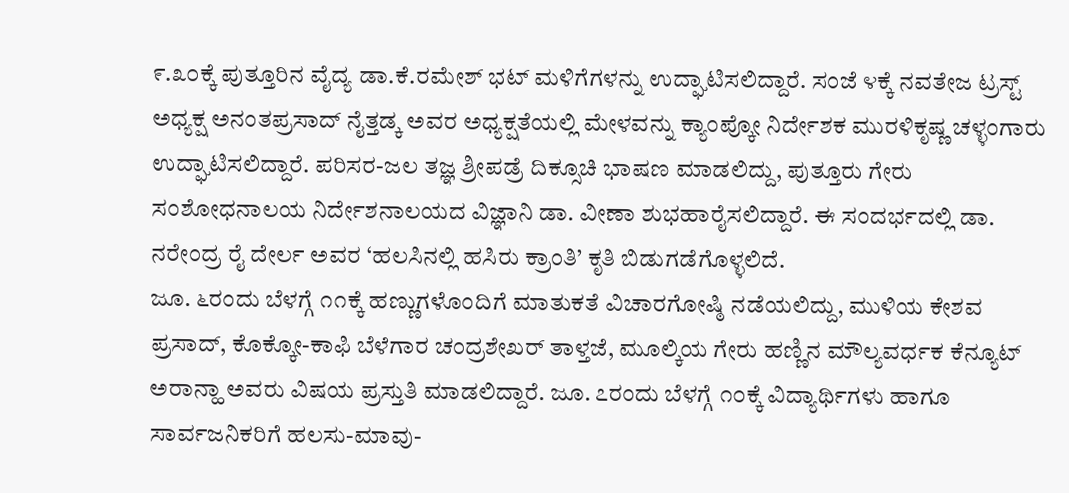೯.೩೦ಕ್ಕೆ ಪುತ್ತೂರಿನ ವೈದ್ಯ ಡಾ.ಕೆ.ರಮೇಶ್ ಭಟ್ ಮಳಿಗೆಗಳನ್ನು ಉದ್ಘಾಟಿಸಲಿದ್ದಾರೆ. ಸಂಜೆ ೪ಕ್ಕೆ ನವತೇಜ ಟ್ರಸ್ಟ್ ಅಧ್ಯಕ್ಷ ಅನಂತಪ್ರಸಾದ್ ನೈತ್ತಡ್ಕ ಅವರ ಅಧ್ಯಕ್ಷತೆಯಲ್ಲಿ ಮೇಳವನ್ನು ಕ್ಯಾಂಪ್ಕೋ ನಿರ್ದೇಶಕ ಮುರಳಿಕೃಷ್ಣ ಚಳ್ಳಂಗಾರು ಉದ್ಘಾಟಿಸಲಿದ್ದಾರೆ. ಪರಿಸರ-ಜಲ ತಜ್ಞ ಶ್ರೀಪಡ್ರೆ ದಿಕ್ಸೂಚಿ ಭಾಷಣ ಮಾಡಲಿದ್ದು, ಪುತ್ತೂರು ಗೇರು ಸಂಶೋಧನಾಲಯ ನಿರ್ದೇಶನಾಲಯದ ವಿಜ್ಞಾನಿ ಡಾ. ವೀಣಾ ಶುಭಹಾರೈಸಲಿದ್ದಾರೆ. ಈ ಸಂದರ್ಭದಲ್ಲಿ ಡಾ. ನರೇಂದ್ರ ರೈ ದೇರ್ಲ ಅವರ ‘ಹಲಸಿನಲ್ಲಿ ಹಸಿರು ಕ್ರಾಂತಿ’ ಕೃತಿ ಬಿಡುಗಡೆಗೊಳ್ಳಲಿದೆ.
ಜೂ. ೬ರಂದು ಬೆಳಗ್ಗೆ ೧೧ಕ್ಕೆ ಹಣ್ಣುಗಳೊಂದಿಗೆ ಮಾತುಕತೆ ವಿಚಾರಗೋಷ್ಠಿ ನಡೆಯಲಿದ್ದು, ಮುಳಿಯ ಕೇಶವ ಪ್ರಸಾದ್, ಕೊಕ್ಕೋ-ಕಾಫಿ ಬೆಳೆಗಾರ ಚಂದ್ರಶೇಖರ್ ತಾಳ್ತಜೆ, ಮೂಲ್ಕಿಯ ಗೇರು ಹಣ್ಣಿನ ಮೌಲ್ಯವರ್ಧಕ ಕೆನ್ಯೂಟ್ ಅರಾನ್ಹಾ ಅವರು ವಿಷಯ ಪ್ರಸ್ತುತಿ ಮಾಡಲಿದ್ದಾರೆ. ಜೂ. ೭ರಂದು ಬೆಳಗ್ಗೆ ೧೦ಕ್ಕೆ ವಿದ್ಯಾರ್ಥಿಗಳು ಹಾಗೂ ಸಾರ್ವಜನಿಕರಿಗೆ ಹಲಸು-ಮಾವು-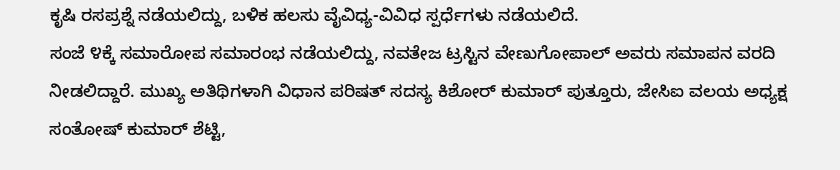ಕೃಷಿ ರಸಪ್ರಶ್ನೆ ನಡೆಯಲಿದ್ದು, ಬಳಿಕ ಹಲಸು ವೈವಿಧ್ಯ-ವಿವಿಧ ಸ್ಪರ್ಧೆಗಳು ನಡೆಯಲಿದೆ.
ಸಂಜೆ ೪ಕ್ಕೆ ಸಮಾರೋಪ ಸಮಾರಂಭ ನಡೆಯಲಿದ್ದು, ನವತೇಜ ಟ್ರಸ್ಟಿನ ವೇಣುಗೋಪಾಲ್ ಅವರು ಸಮಾಪನ ವರದಿ ನೀಡಲಿದ್ದಾರೆ. ಮುಖ್ಯ ಅತಿಥಿಗಳಾಗಿ ವಿಧಾನ ಪರಿಷತ್ ಸದಸ್ಯ ಕಿಶೋರ್ ಕುಮಾರ್ ಪುತ್ತೂರು, ಜೇಸಿಐ ವಲಯ ಅಧ್ಯಕ್ಷ ಸಂತೋಷ್ ಕುಮಾರ್ ಶೆಟ್ಟಿ,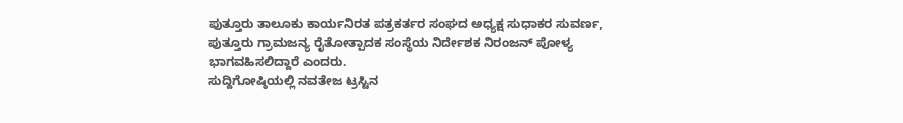ಪುತ್ತೂರು ತಾಲೂಕು ಕಾರ್ಯನಿರತ ಪತ್ರಕರ್ತರ ಸಂಘದ ಅಧ್ಯಕ್ಷ ಸುಧಾಕರ ಸುವರ್ಣ, ಪುತ್ತೂರು ಗ್ರಾಮಜನ್ಯ ರೈತೋತ್ಪಾದಕ ಸಂಸ್ಥೆಯ ನಿರ್ದೇಶಕ ನಿರಂಜನ್ ಪೋಳ್ಯ ಭಾಗವಹಿಸಲಿದ್ದಾರೆ ಎಂದರು.
ಸುದ್ದಿಗೋಷ್ಠಿಯಲ್ಲಿ ನವತೇಜ ಟ್ರಸ್ಟಿನ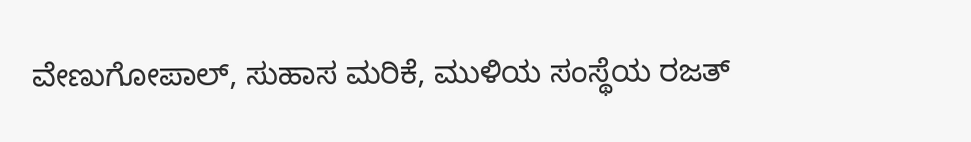ವೇಣುಗೋಪಾಲ್, ಸುಹಾಸ ಮರಿಕೆ, ಮುಳಿಯ ಸಂಸ್ಥೆಯ ರಜತ್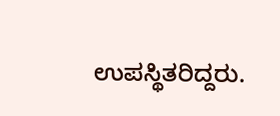ಉಪಸ್ಥಿತರಿದ್ದರು.